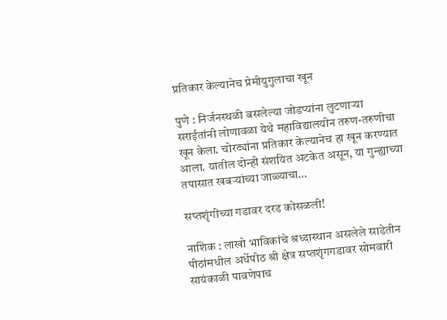प्रतिकार केल्यानेच प्रेमीयुगुलाचा खून

पुणे : निर्जनस्थळी बसलेल्या जोडप्यांना लुटणाऱ्या सराईतांनी लोणावळा येथे महाविद्यालयीन तरुण-तरुणीचा खून केला. चोरट्यांना प्रतिकार केल्यानेच हा खून करण्यात आला. यातील दोन्ही संशयित अटकेत असून, या गुन्ह्याच्या तपासात खबऱ्यांच्या जाळ्याचा…

सप्तशृंगीच्या गडावर दरड कोसळली!

नाशिक : लाखो भाविकांचे श्रध्दास्थान असलेले साडेतीन पीठांमधील अर्धेपीठ श्री क्षेत्र सप्तशृंगगडावर सोमवारी सायंकाळी पावणेपाच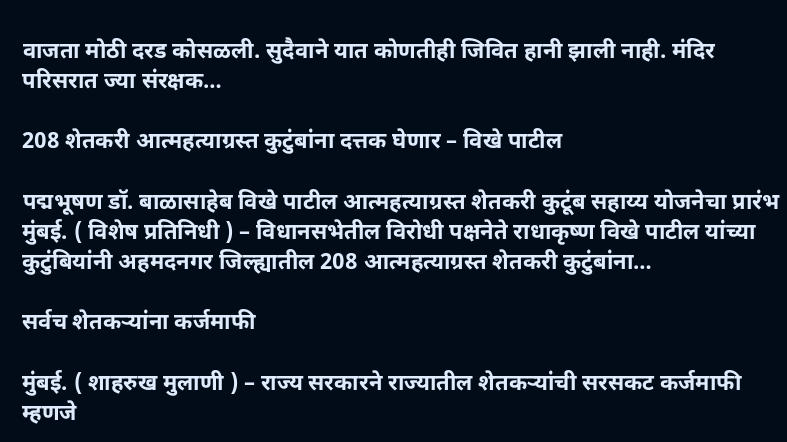वाजता मोठी दरड कोसळली. सुदैवाने यात कोणतीही जिवित हानी झाली नाही. मंदिर परिसरात ज्या संरक्षक…

208 शेतकरी आत्महत्याग्रस्त कुटुंबांना दत्तक घेणार – विखे पाटील

पद्मभूषण डॉ. बाळासाहेब विखे पाटील आत्महत्याग्रस्त शेतकरी कुटूंब सहाय्य योजनेचा प्रारंभ मुंबई. ( विशेष प्रतिनिधी ) – विधानसभेतील विरोधी पक्षनेते राधाकृष्ण विखे पाटील यांच्या कुटुंबियांनी अहमदनगर जिल्ह्यातील 208 आत्महत्याग्रस्त शेतकरी कुटुंबांना…

सर्वच शेतकऱ्यांना कर्जमाफी

मुंबई. ( शाहरुख मुलाणी ) – राज्य सरकारने राज्यातील शेतकऱ्यांची सरसकट कर्जमाफी म्हणजे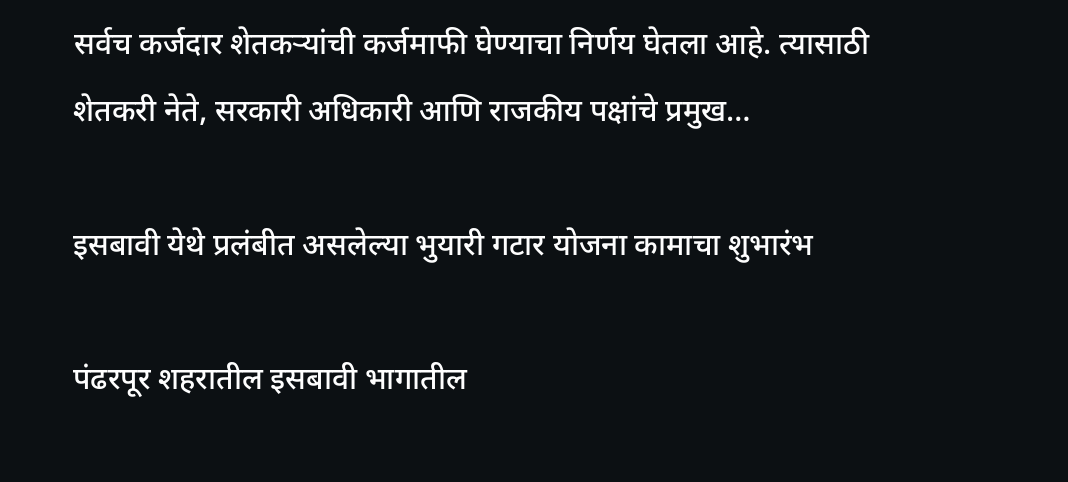सर्वच कर्जदार शेतकऱ्यांची कर्जमाफी घेण्याचा निर्णय घेतला आहे. त्यासाठी शेतकरी नेते, सरकारी अधिकारी आणि राजकीय पक्षांचे प्रमुख…

इसबावी येथे प्रलंबीत असलेल्या भुयारी गटार योजना कामाचा शुभारंभ

पंढरपूर शहरातील इसबावी भागातील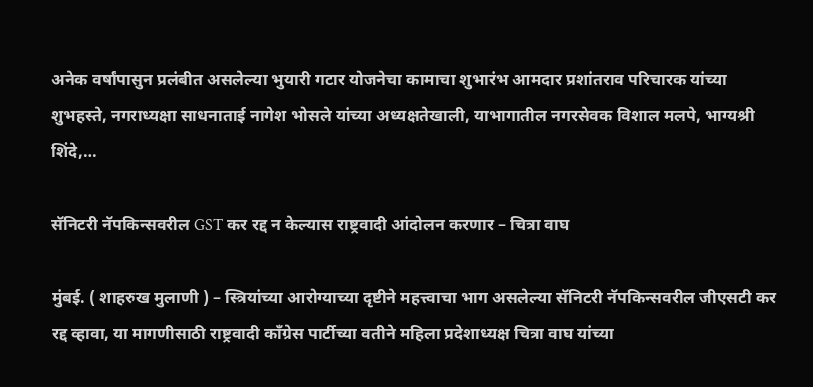अनेक वर्षांपासुन प्रलंबीत असलेल्या भुयारी गटार योजनेचा कामाचा शुभारंभ आमदार प्रशांतराव परिचारक यांच्या शुभहस्ते, नगराध्यक्षा साधनाताई नागेश भोसले यांच्या अध्यक्षतेखाली, याभागातील नगरसेवक विशाल मलपे, भाग्यश्री शिंदे,…

सॅनिटरी नॅपकिन्सवरील GST कर रद्द न केल्यास राष्ट्रवादी आंदोलन करणार – चित्रा वाघ

मुंबई. ( शाहरुख मुलाणी ) – स्त्रियांच्या आरोग्याच्या दृष्टीने महत्त्वाचा भाग असलेल्या सॅनिटरी नॅपकिन्सवरील जीएसटी कर रद्द व्हावा, या मागणीसाठी राष्ट्रवादी काँग्रेस पार्टीच्या वतीने महिला प्रदेशाध्यक्ष चित्रा वाघ यांच्या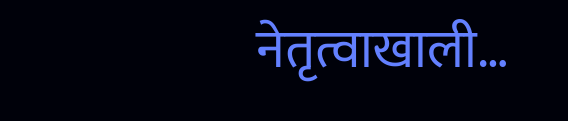नेतृत्वाखाली…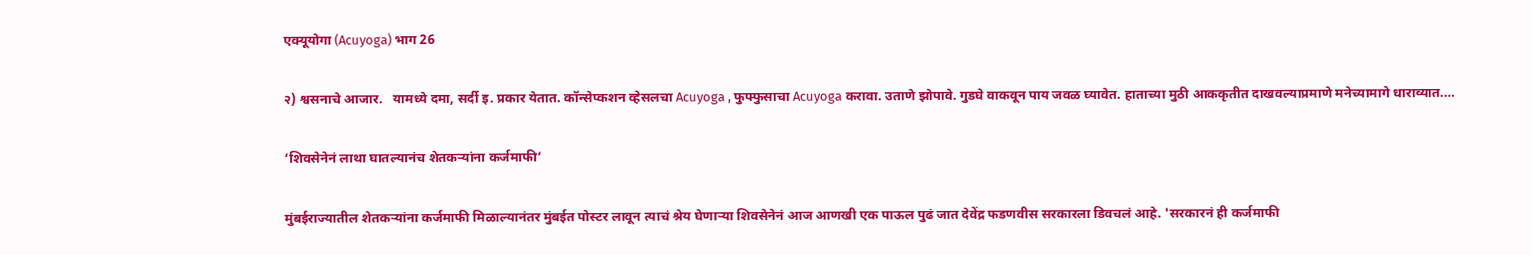एक्यूयोगा (Acuyoga) भाग 26

२) श्वसनाचे आजार.   यामध्ये दमा, सर्दी इ. प्रकार येतात. कॉन्सेप्कशन व्हेसलचा Acuyoga , फुफ्फुसाचा Acuyoga करावा. उताणे झोपावे. गुडघे वाकवून पाय जवळ घ्यावेत. हाताच्या मुठी आककृतीत दाखवल्याप्रमाणे मनेच्यामागे धाराव्यात.…

‘शिवसेनेनं लाथा घातल्यानंच शेतकऱ्यांना कर्जमाफी’

मुंबईराज्यातील शेतकऱ्यांना कर्जमाफी मिळाल्यानंतर मुंबईत पोस्टर लावून त्याचं श्रेय घेणाऱ्या शिवसेनेनं आज आणखी एक पाऊल पुढं जात देवेंद्र फडणवीस सरकारला डिवचलं आहे. 'सरकारनं ही कर्जमाफी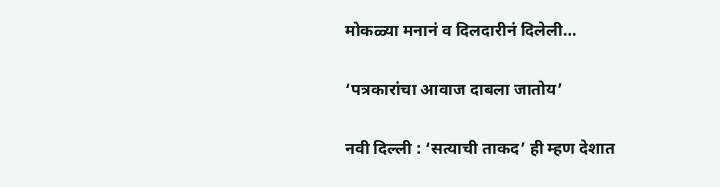मोकळ्या मनानं व दिलदारीनं दिलेली…

‘पत्रकारांचा आवाज दाबला जातोय’

नवी दिल्ली : ‘सत्याची ताकद’ ही म्हण देशात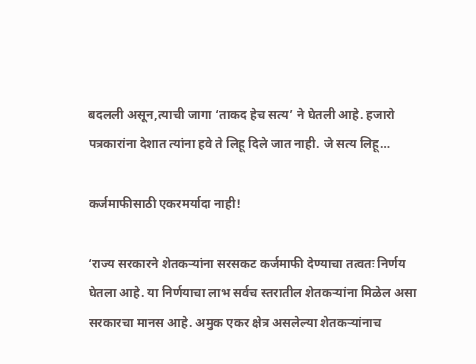बदलली असून,त्याची जागा ‘ताकद हेच सत्य’ ने घेतली आहे. हजारो पत्रकारांना देशात त्यांना हवे ते लिहू दिले जात नाही. जे सत्य लिहू…

कर्जमाफीसाठी एकरमर्यादा नाही!

‘राज्य सरकारने शेतकऱ्यांना सरसकट कर्जमाफी देण्याचा तत्वतः निर्णय घेतला आहे. या निर्णयाचा लाभ सर्वच स्तरातील शेतकऱ्यांना मिळेल असा सरकारचा मानस आहे. अमुक एकर क्षेत्र असलेल्या शेतकऱ्यांनाच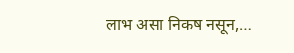लाभ ‌असा निकष नसून,…